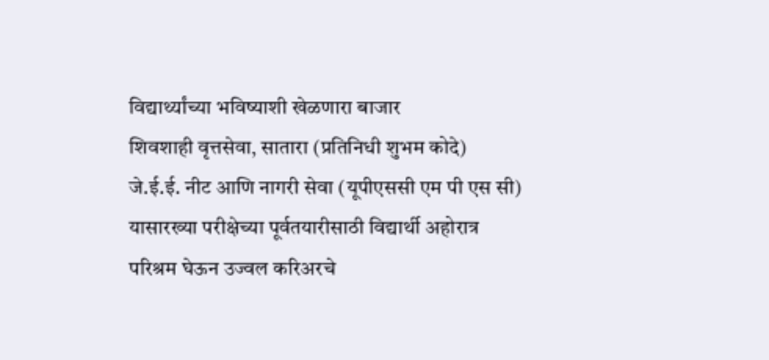विद्यार्थ्यांच्या भविष्याशी खेळणारा बाजार
शिवशाही वृत्तसेवा, सातारा (प्रतिनिधी शुभम कोदे)
जे.ई.ई. नीट आणि नागरी सेवा (यूपीएससी एम पी एस सी) यासारख्या परीक्षेच्या पूर्वतयारीसाठी विद्यार्थी अहोरात्र परिश्रम घेऊन उज्वल करिअरचे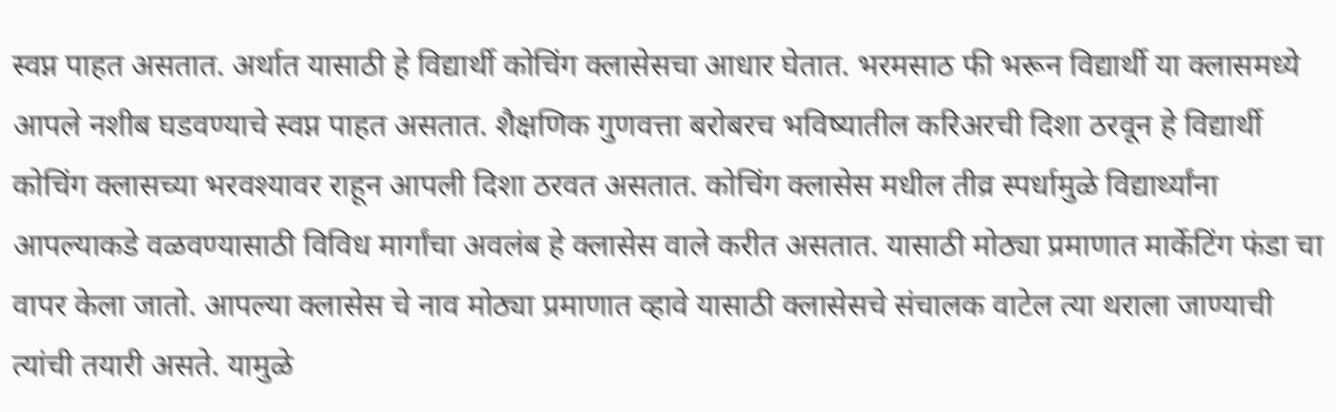स्वप्न पाहत असतात. अर्थात यासाठी हे विद्यार्थी कोचिंग क्लासेसचा आधार घेतात. भरमसाठ फी भरून विद्यार्थी या क्लासमध्ये आपले नशीब घडवण्याचे स्वप्न पाहत असतात. शैक्षणिक गुणवत्ता बरोबरच भविष्यातील करिअरची दिशा ठरवून हे विद्यार्थी कोचिंग क्लासच्या भरवश्यावर राहून आपली दिशा ठरवत असतात. कोचिंग क्लासेस मधील तीव्र स्पर्धामुळे विद्यार्थ्यांना आपल्याकडे वळवण्यासाठी विविध मार्गांचा अवलंब हे क्लासेस वाले करीत असतात. यासाठी मोठ्या प्रमाणात मार्केटिंग फंडा चा वापर केला जातो. आपल्या क्लासेस चे नाव मोठ्या प्रमाणात व्हावे यासाठी क्लासेसचे संचालक वाटेल त्या थराला जाण्याची त्यांची तयारी असते. यामुळे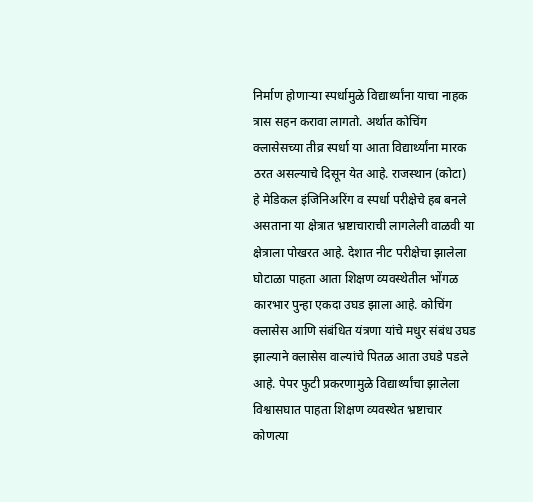निर्माण होणाऱ्या स्पर्धामुळे विद्यार्थ्यांना याचा नाहक त्रास सहन करावा लागतो. अर्थात कोचिंग क्लासेसच्या तीव्र स्पर्धा या आता विद्यार्थ्यांना मारक ठरत असल्याचे दिसून येत आहे. राजस्थान (कोटा) हे मेडिकल इंजिनिअरिंग व स्पर्धा परीक्षेचे हब बनले असताना या क्षेत्रात भ्रष्टाचाराची लागलेली वाळवी या क्षेत्राला पोखरत आहे. देशात नीट परीक्षेचा झालेला घोटाळा पाहता आता शिक्षण व्यवस्थेतील भोंगळ कारभार पुन्हा एकदा उघड झाला आहे. कोचिंग क्लासेस आणि संबंधित यंत्रणा यांचे मधुर संबंध उघड झाल्याने क्लासेस वाल्यांचे पितळ आता उघडे पडले आहे. पेपर फुटी प्रकरणामुळे विद्यार्थ्यांचा झालेला विश्वासघात पाहता शिक्षण व्यवस्थेत भ्रष्टाचार कोणत्या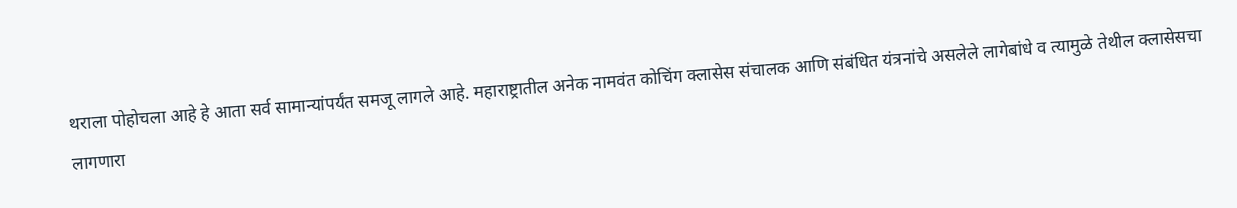थराला पोहोचला आहे हे आता सर्व सामान्यांपर्यंत समजू लागले आहे. महाराष्ट्रातील अनेक नामवंत कोचिंग क्लासेस संचालक आणि संबंधित यंत्रनांचे असलेले लागेबांधे व त्यामुळे तेथील क्लासेसचा लागणारा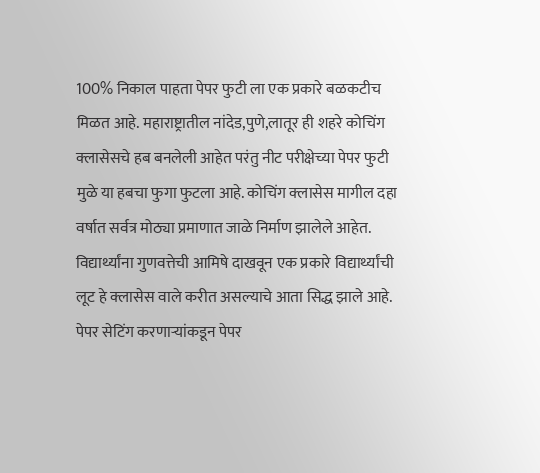100% निकाल पाहता पेपर फुटी ला एक प्रकारे बळकटीच मिळत आहे. महाराष्ट्रातील नांदेड,पुणे,लातूर ही शहरे कोचिंग क्लासेसचे हब बनलेली आहेत परंतु नीट परीक्षेच्या पेपर फुटी मुळे या हबचा फुगा फुटला आहे. कोचिंग क्लासेस मागील दहा वर्षात सर्वत्र मोठ्या प्रमाणात जाळे निर्माण झालेले आहेत. विद्यार्थ्यांना गुणवत्तेची आमिषे दाखवून एक प्रकारे विद्यार्थ्यांची लूट हे क्लासेस वाले करीत असल्याचे आता सिद्ध झाले आहे. पेपर सेटिंग करणाऱ्यांकडून पेपर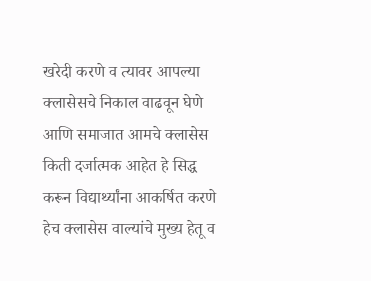खरेदी करणे व त्यावर आपल्या क्लासेसचे निकाल वाढवून घेणे आणि समाजात आमचे क्लासेस किती दर्जात्मक आहेत हे सिद्ध करून विद्यार्थ्यांना आकर्षित करणे हेच क्लासेस वाल्यांचे मुख्य हेतू व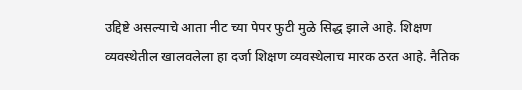उद्दिष्टे असल्याचे आता नीट च्या पेपर फुटी मुळे सिद्ध झाले आहे. शिक्षण व्यवस्थेतील खालवलेला हा दर्जा शिक्षण व्यवस्थेलाच मारक ठरत आहे. नैतिक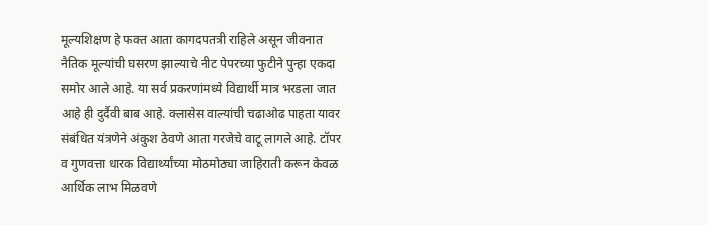मूल्यशिक्षण हे फक्त आता कागदपतत्री राहिले असून जीवनात नैतिक मूल्यांची घसरण झाल्याचे नीट पेपरच्या फुटीने पुन्हा एकदा समोर आले आहे. या सर्व प्रकरणांमध्ये विद्यार्थी मात्र भरडला जात आहे ही दुर्दैवी बाब आहे. क्लासेस वाल्यांची चढाओढ पाहता यावर संबंधित यंत्रणेने अंकुश ठेवणे आता गरजेचे वाटू लागले आहे. टॉपर व गुणवत्ता धारक विद्यार्थ्यांच्या मोठमोठ्या जाहिराती करून केवळ आर्थिक लाभ मिळवणे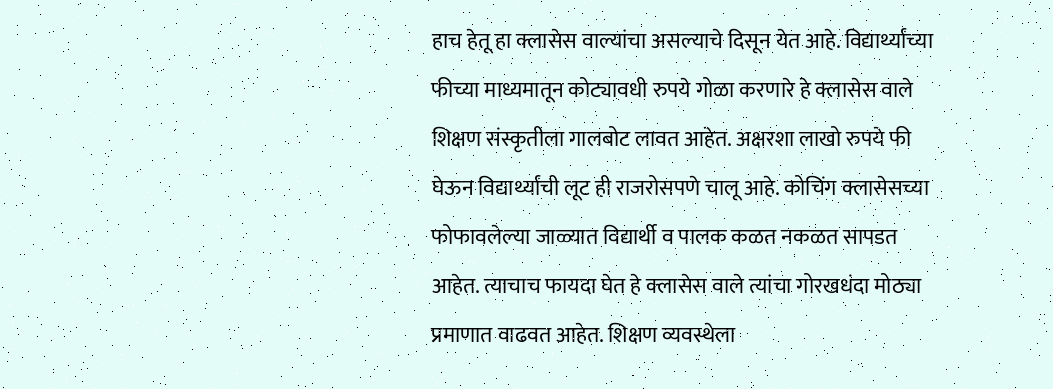हाच हेतू हा क्लासेस वाल्यांचा असल्याचे दिसून येत आहे. विद्यार्थ्यांच्या फीच्या माध्यमातून कोट्यावधी रुपये गोळा करणारे हे क्लासेस वाले शिक्षण संस्कृतीला गालबोट लावत आहेत. अक्षरशा लाखो रुपये फी घेऊन विद्यार्थ्यांची लूट ही राजरोसपणे चालू आहे. कोचिंग क्लासेसच्या फोफावलेल्या जाळ्यात विद्यार्थी व पालक कळत नकळत सापडत आहेत. त्याचाच फायदा घेत हे क्लासेस वाले त्यांचा गोरखधंदा मोठ्या प्रमाणात वाढवत आहेत. शिक्षण व्यवस्थेला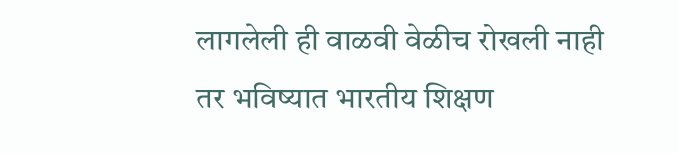लागलेली ही वाळवी वेळीच रोखली नाही तर भविष्यात भारतीय शिक्षण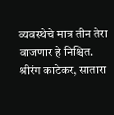व्यवस्थेचे मात्र तीन तेरा वाजणार हे निश्चित.
श्रीरंग काटेकर, सातारा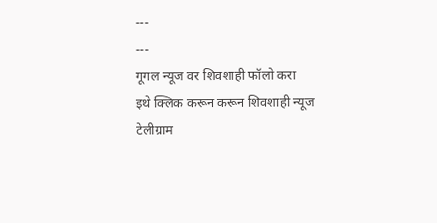---
---
गूगल न्यूज वर शिवशाही फॉलो करा
इथे क्लिक करून करून शिवशाही न्यूज टेलीग्राम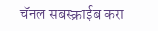चॅनल सबस्क्राईब करा